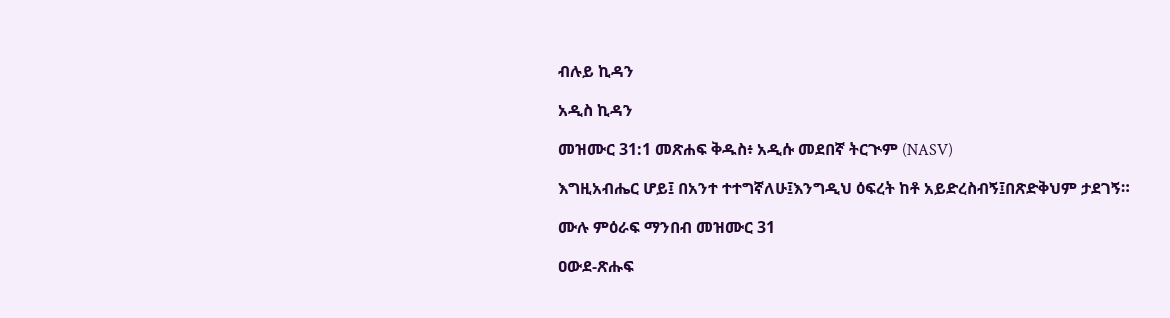ብሉይ ኪዳን

አዲስ ኪዳን

መዝሙር 31:1 መጽሐፍ ቅዱስ፥ አዲሱ መደበኛ ትርጒም (NASV)

እግዚአብሔር ሆይ፤ በአንተ ተተግኛለሁ፤እንግዲህ ዕፍረት ከቶ አይድረስብኝ፤በጽድቅህም ታደገኝ።

ሙሉ ምዕራፍ ማንበብ መዝሙር 31

ዐውደ-ጽሑፍ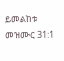ይመልከቱ መዝሙር 31:1